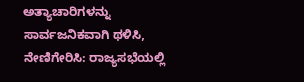ಅತ್ಯಾಚಾರಿಗಳನ್ನು ಸಾರ್ವಜನಿಕವಾಗಿ ಥಳಿಸಿ, ನೇಣಿಗೇರಿಸಿ: ರಾಜ್ಯಸಭೆಯಲ್ಲಿ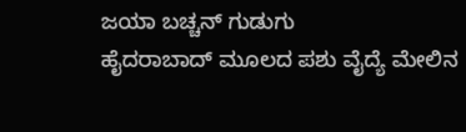ಜಯಾ ಬಚ್ಚನ್ ಗುಡುಗು
ಹೈದರಾಬಾದ್ ಮೂಲದ ಪಶು ವೈದ್ಯೆ ಮೇಲಿನ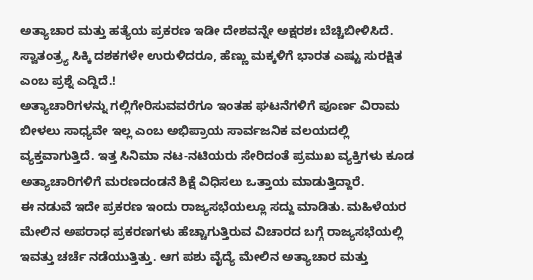ಅತ್ಯಾಚಾರ ಮತ್ತು ಹತ್ಯೆಯ ಪ್ರಕರಣ ಇಡೀ ದೇಶವನ್ನೇ ಅಕ್ಷರಶಃ ಬೆಚ್ಚಿಬೀಳಿಸಿದೆ. ಸ್ವಾತಂತ್ರ್ಯ ಸಿಕ್ಕಿ ದಶಕಗಳೇ ಉರುಳಿದರೂ, ಹೆಣ್ಣು ಮಕ್ಕಳಿಗೆ ಭಾರತ ಎಷ್ಟು ಸುರಕ್ಷಿತ ಎಂಬ ಪ್ರಶ್ನೆ ಎದ್ದಿದೆ.!
ಅತ್ಯಾಚಾರಿಗಳನ್ನು ಗಲ್ಲಿಗೇರಿಸುವವರೆಗೂ ಇಂತಹ ಘಟನೆಗಳಿಗೆ ಪೂರ್ಣ ವಿರಾಮ ಬೀಳಲು ಸಾಧ್ಯವೇ ಇಲ್ಲ ಎಂಬ ಅಭಿಪ್ರಾಯ ಸಾರ್ವಜನಿಕ ವಲಯದಲ್ಲಿ ವ್ಯಕ್ತವಾಗುತ್ತಿದೆ. ಇತ್ತ ಸಿನಿಮಾ ನಟ-ನಟಿಯರು ಸೇರಿದಂತೆ ಪ್ರಮುಖ ವ್ಯಕ್ತಿಗಳು ಕೂಡ ಅತ್ಯಾಚಾರಿಗಳಿಗೆ ಮರಣದಂಡನೆ ಶಿಕ್ಷೆ ವಿಧಿಸಲು ಒತ್ತಾಯ ಮಾಡುತ್ತಿದ್ದಾರೆ.
ಈ ನಡುವೆ ಇದೇ ಪ್ರಕರಣ ಇಂದು ರಾಜ್ಯಸಭೆಯಲ್ಲೂ ಸದ್ದು ಮಾಡಿತು. ಮಹಿಳೆಯರ ಮೇಲಿನ ಅಪರಾಧ ಪ್ರಕರಣಗಳು ಹೆಚ್ಚಾಗುತ್ತಿರುವ ವಿಚಾರದ ಬಗ್ಗೆ ರಾಜ್ಯಸಭೆಯಲ್ಲಿ ಇವತ್ತು ಚರ್ಚೆ ನಡೆಯುತ್ತಿತ್ತು. ಆಗ ಪಶು ವೈದ್ಯೆ ಮೇಲಿನ ಅತ್ಯಾಚಾರ ಮತ್ತು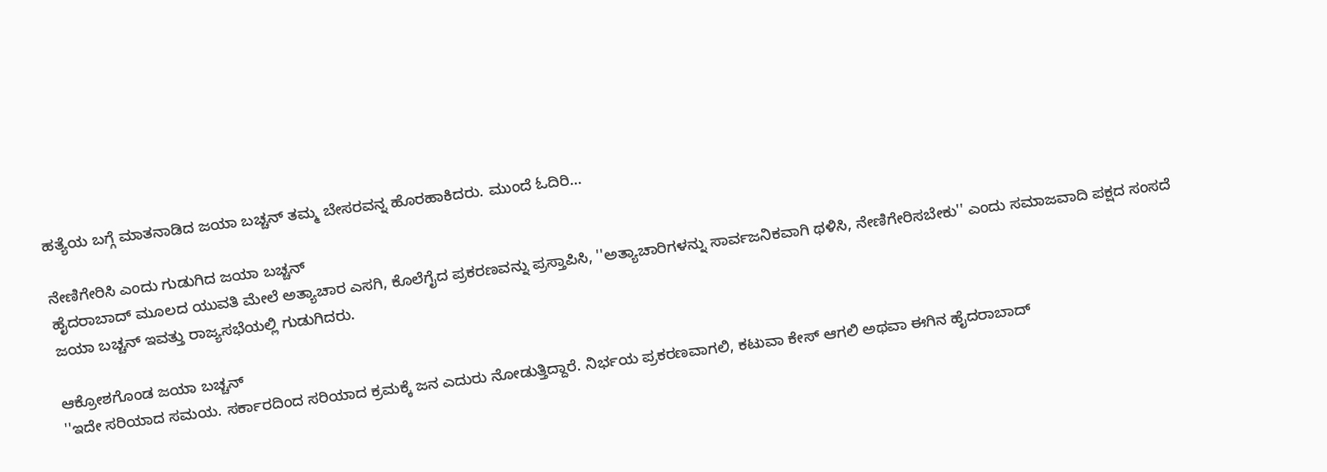ಹತ್ಯೆಯ ಬಗ್ಗೆ ಮಾತನಾಡಿದ ಜಯಾ ಬಚ್ಚನ್ ತಮ್ಮ ಬೇಸರವನ್ನ ಹೊರಹಾಕಿದರು. ಮುಂದೆ ಓದಿರಿ...

ನೇಣಿಗೇರಿಸಿ ಎಂದು ಗುಡುಗಿದ ಜಯಾ ಬಚ್ಚನ್
ಹೈದರಾಬಾದ್ ಮೂಲದ ಯುವತಿ ಮೇಲೆ ಅತ್ಯಾಚಾರ ಎಸಗಿ, ಕೊಲೆಗೈದ ಪ್ರಕರಣವನ್ನು ಪ್ರಸ್ತಾಪಿಸಿ, ''ಅತ್ಯಾಚಾರಿಗಳನ್ನು ಸಾರ್ವಜನಿಕವಾಗಿ ಥಳಿಸಿ, ನೇಣಿಗೇರಿಸಬೇಕು'' ಎಂದು ಸಮಾಜವಾದಿ ಪಕ್ಷದ ಸಂಸದೆ ಜಯಾ ಬಚ್ಚನ್ ಇವತ್ತು ರಾಜ್ಯಸಭೆಯಲ್ಲಿ ಗುಡುಗಿದರು.

ಆಕ್ರೋಶಗೊಂಡ ಜಯಾ ಬಚ್ಚನ್
''ಇದೇ ಸರಿಯಾದ ಸಮಯ. ಸರ್ಕಾರದಿಂದ ಸರಿಯಾದ ಕ್ರಮಕ್ಕೆ ಜನ ಎದುರು ನೋಡುತ್ತಿದ್ದಾರೆ. ನಿರ್ಭಯ ಪ್ರಕರಣವಾಗಲಿ, ಕಟುವಾ ಕೇಸ್ ಆಗಲಿ ಅಥವಾ ಈಗಿನ ಹೈದರಾಬಾದ್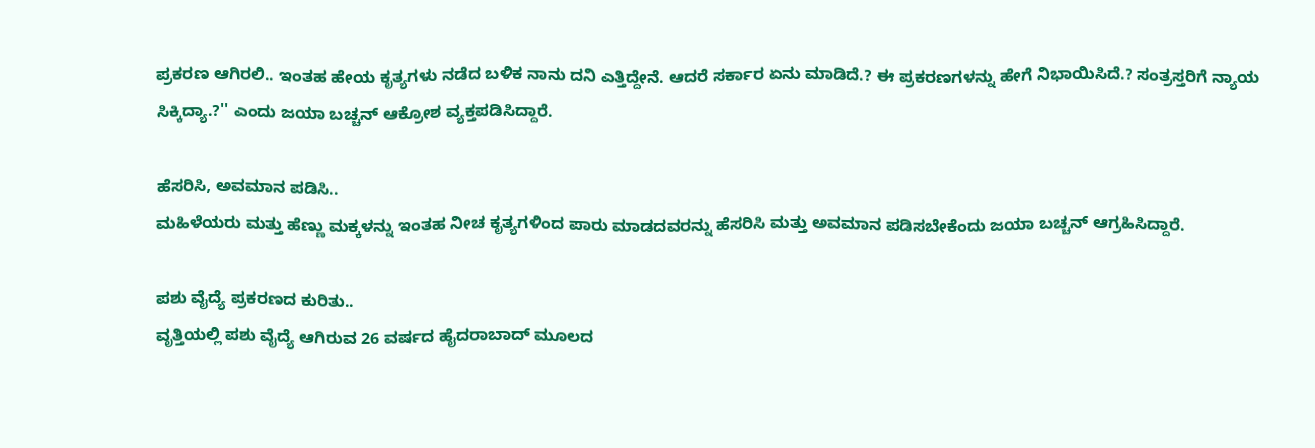ಪ್ರಕರಣ ಆಗಿರಲಿ.. ಇಂತಹ ಹೇಯ ಕೃತ್ಯಗಳು ನಡೆದ ಬಳಿಕ ನಾನು ದನಿ ಎತ್ತಿದ್ದೇನೆ. ಆದರೆ ಸರ್ಕಾರ ಏನು ಮಾಡಿದೆ.? ಈ ಪ್ರಕರಣಗಳನ್ನು ಹೇಗೆ ನಿಭಾಯಿಸಿದೆ.? ಸಂತ್ರಸ್ತರಿಗೆ ನ್ಯಾಯ ಸಿಕ್ಕಿದ್ಯಾ.?'' ಎಂದು ಜಯಾ ಬಚ್ಚನ್ ಆಕ್ರೋಶ ವ್ಯಕ್ತಪಡಿಸಿದ್ದಾರೆ.

ಹೆಸರಿಸಿ, ಅವಮಾನ ಪಡಿಸಿ..
ಮಹಿಳೆಯರು ಮತ್ತು ಹೆಣ್ಣು ಮಕ್ಕಳನ್ನು ಇಂತಹ ನೀಚ ಕೃತ್ಯಗಳಿಂದ ಪಾರು ಮಾಡದವರನ್ನು ಹೆಸರಿಸಿ ಮತ್ತು ಅವಮಾನ ಪಡಿಸಬೇಕೆಂದು ಜಯಾ ಬಚ್ಚನ್ ಆಗ್ರಹಿಸಿದ್ದಾರೆ.

ಪಶು ವೈದ್ಯೆ ಪ್ರಕರಣದ ಕುರಿತು..
ವೃತ್ತಿಯಲ್ಲಿ ಪಶು ವೈದ್ಯೆ ಆಗಿರುವ 26 ವರ್ಷದ ಹೈದರಾಬಾದ್ ಮೂಲದ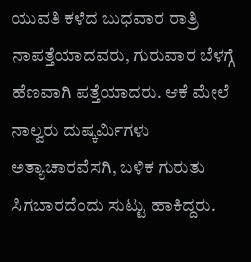ಯುವತಿ ಕಳೆದ ಬುಧವಾರ ರಾತ್ರಿ ನಾಪತ್ತೆಯಾದವರು, ಗುರುವಾರ ಬೆಳಗ್ಗೆ ಹೆಣವಾಗಿ ಪತ್ತೆಯಾದರು. ಆಕೆ ಮೇಲೆ ನಾಲ್ವರು ದುಷ್ಕರ್ಮಿಗಳು ಅತ್ಯಾಚಾರವೆಸಗಿ, ಬಳಿಕ ಗುರುತು ಸಿಗಬಾರದೆಂದು ಸುಟ್ಟು ಹಾಕಿದ್ದರು.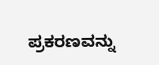ಪ್ರಕರಣವನ್ನು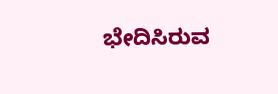ಭೇದಿಸಿರುವ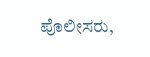ಪೊಲೀಸರು,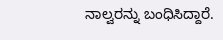ನಾಲ್ವರನ್ನು ಬಂಧಿಸಿದ್ದಾರೆ.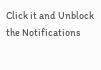Click it and Unblock the Notifications